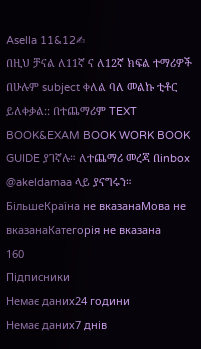Asella 11&12✍
በዚህ ቻናል ለ11ኛ ና ለ12ኛ ክፍል ተማሪዎች በሁሉም subject ቀለል ባለ መልኩ ቲቶር ይለቀቃል:: በተጨማሪም TEXT BOOK&EXAM BOOK WORK BOOK GUIDE ያገኛሉ። ለተጨማሪ መረጃ በinbox @akeldamaa ላይ ያናግሩን።
БільшеКраїна не вказанаМова не вказанаКатегорія не вказана
160
Підписники
Немає даних24 години
Немає даних7 днів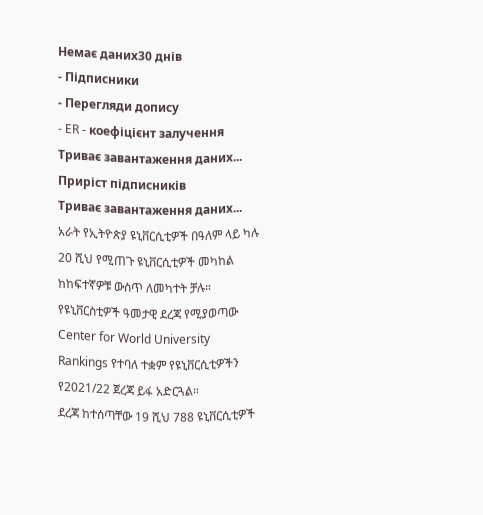Немає даних30 днів
- Підписники
- Перегляди допису
- ER - коефіцієнт залучення
Триває завантаження даних...
Приріст підписників
Триває завантаження даних...
አራት የኢትዮጵያ ዩኒቨርሲቲዎች በዓለም ላይ ካሉ 20 ሺህ የሚጠጉ ዩኒቨርሲቲዎች መካከል ከከፍተኛዎቹ ውስጥ ለመካተት ቻሉ።
የዩኒቨርስቲዎች ዓመታዊ ደረጃ የሚያወጣው Center for World University Rankings የተባለ ተቋም የዩኒቨርሲቲዎችን የ2021/22 ጀረጃ ይፋ አድርጓል።
ደረጃ ከተሰጣቸው 19 ሺህ 788 ዩኒቨርሲቲዎች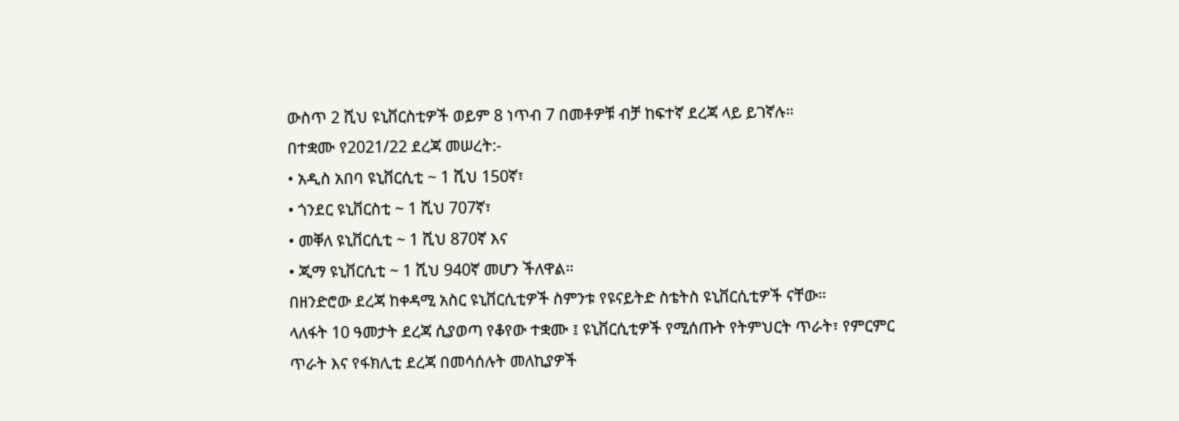ውስጥ 2 ሺህ ዩኒቨርስቲዎች ወይም 8 ነጥብ 7 በመቶዎቹ ብቻ ከፍተኛ ደረጃ ላይ ይገኛሉ።
በተቋሙ የ2021/22 ደረጃ መሠረት:-
• አዲስ አበባ ዩኒቨርሲቲ ~ 1 ሺህ 150ኛ፣
• ጎንደር ዩኒቨርስቲ ~ 1 ሺህ 707ኛ፣
• መቐለ ዩኒቨርሲቲ ~ 1 ሺህ 870ኛ እና
• ጂማ ዩኒቨርሲቲ ~ 1 ሺህ 940ኛ መሆን ችለዋል።
በዘንድሮው ደረጃ ከቀዳሚ አስር ዩኒቨርሲቲዎች ስምንቱ የዩናይትድ ስቴትስ ዩኒቨርሲቲዎች ናቸው።
ላለፋት 10 ዓመታት ደረጃ ሲያወጣ የቆየው ተቋሙ ፤ ዩኒቨርሲቲዎች የሚሰጡት የትምህርት ጥራት፣ የምርምር ጥራት እና የፋክሊቲ ደረጃ በመሳሰሉት መለኪያዎች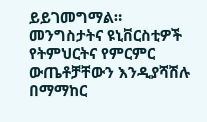ይይገመግማል።
መንግስታትና ዩኒቨርስቲዎች የትምህርትና የምርምር ውጤቶቻቸውን እንዲያሻሽሉ በማማከር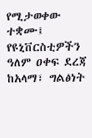የሚታወቀው
ተቋሙ፤ የዩኒቨርስቲዎችን ዓለም ዐቀፍ ደረጃ ከአላማ፣ ግልፅነት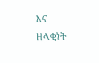እና ዘላቂነት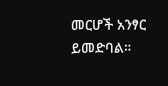መርሆች አንፃር ይመድባል።